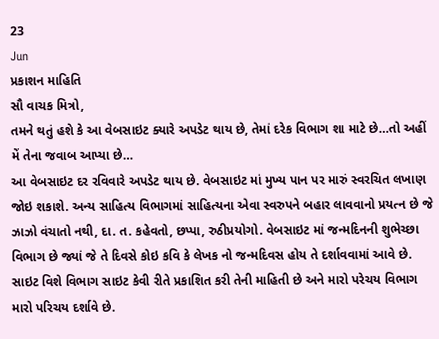23
Jun
પ્રકાશન માહિતિ
સૌ વાચક મિત્રો,
તમને થતું હશે કે આ વેબસાઇટ ક્યારે અપડેટ થાય છે, તેમાં દરેક વિભાગ શા માટે છે…તો અહીં મેં તેના જવાબ આપ્યા છે…
આ વેબસાઇટ દર રવિવારે અપડેટ થાય છે. વેબસાઇટ માં મુખ્ય પાન પર મારું સ્વરચિત લખાણ જોઇ શકાશે. અન્ય સાહિત્ય વિભાગમાં સાહિત્યના એવા સ્વરુપને બહાર લાવવાનો પ્રયત્ન છે જે ઝાઝો વંચાતો નથી, દા. ત. કહેવતો, છપ્પા, રુઠીપ્રયોગો. વેબસાઇટ માં જન્મદિનની શુભેચ્છા વિભાગ છે જ્યાં જે તે દિવસે કોઇ કવિ કે લેખક નો જન્મદિવસ હોય તે દર્શાવવામાં આવે છે. સાઇટ વિશે વિભાગ સાઇટ કેવી રીતે પ્રકાશિત કરી તેની માહિતી છે અને મારો પરેચય વિભાગ મારો પરિચય દર્શાવે છે.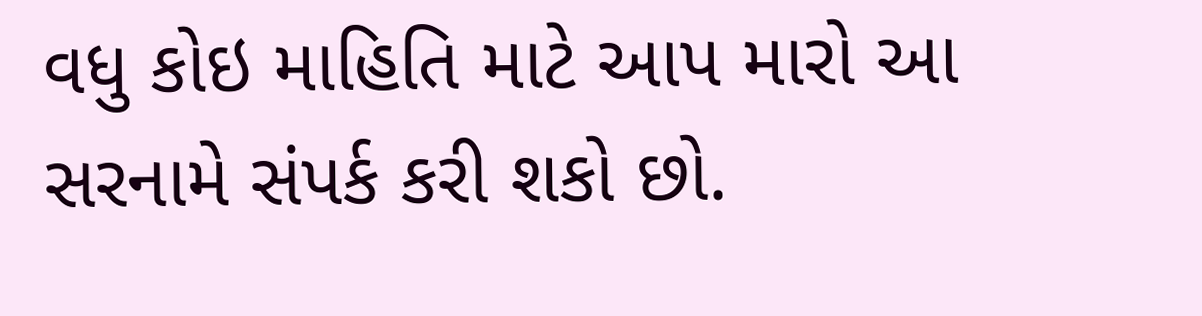વધુ કોઇ માહિતિ માટે આપ મારો આ સરનામે સંપર્ક કરી શકો છો.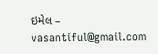ઇમેલ – vasantiful@gmail.com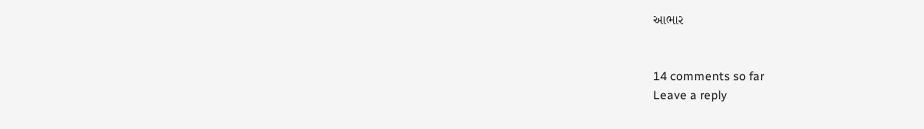આભાર


14 comments so far
Leave a reply